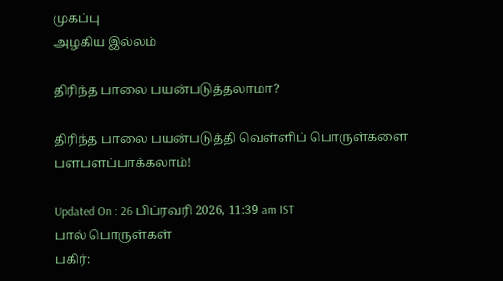முகப்பு
அழகிய இல்லம்

திரிந்த பாலை பயன்படுத்தலாமா?

திரிந்த பாலை பயன்படுத்தி வெள்ளிப் பொருள்களை பளபளப்பாக்கலாம்!

Updated On : 26 பிப்ரவரி 2026, 11:39 am IST
பால் பொருள்கள்
பகிர்: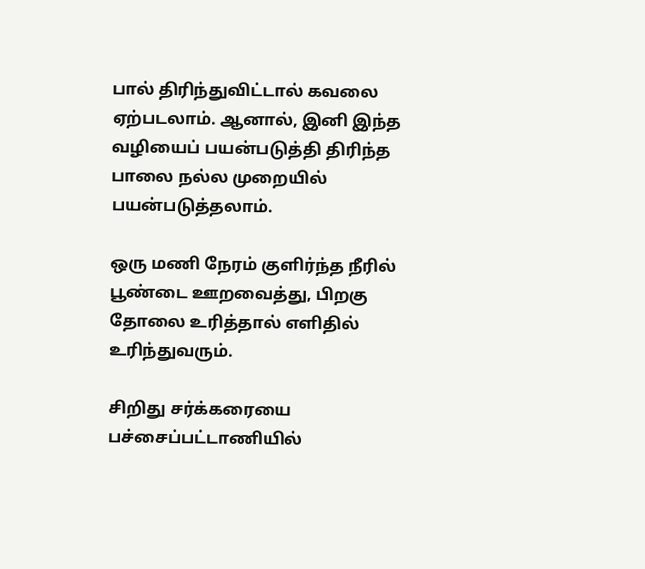பால் திரிந்துவிட்டால் கவலை ஏற்படலாம். ஆனால், இனி இந்த வழியைப் பயன்படுத்தி திரிந்த பாலை நல்ல முறையில் பயன்படுத்தலாம்.

ஒரு மணி நேரம் குளிர்ந்த நீரில் பூண்டை ஊறவைத்து, பிறகு தோலை உரித்தால் எளிதில் உரிந்துவரும்.

சிறிது சர்க்கரையை பச்சைப்பட்டாணியில்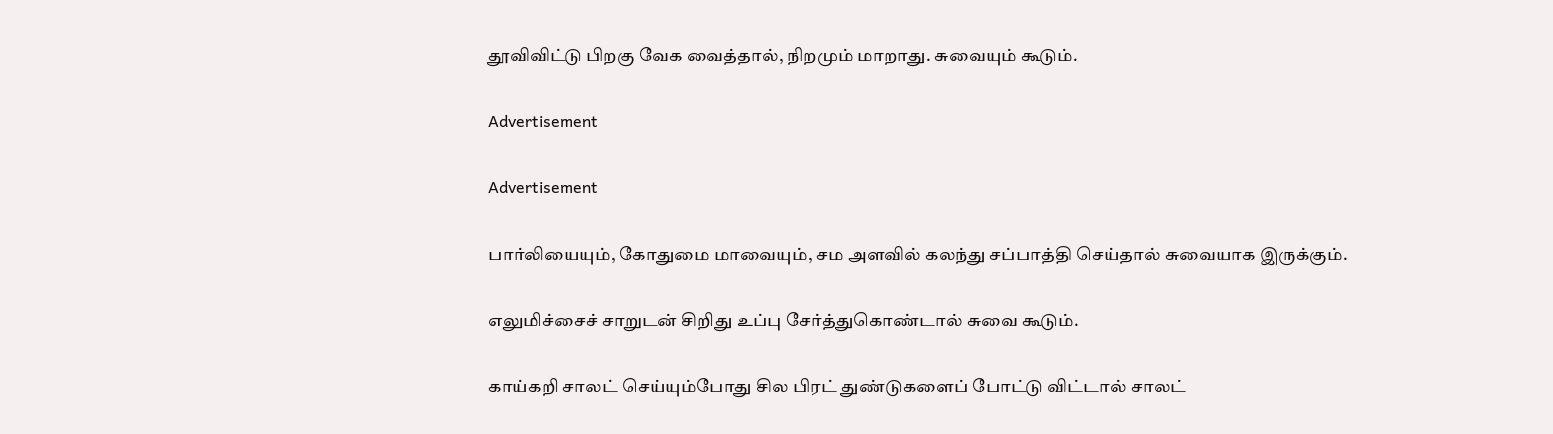தூவிவிட்டு பிறகு வேக வைத்தால், நிறமும் மாறாது. சுவையும் கூடும்.

Advertisement

Advertisement

பார்லியையும், கோதுமை மாவையும், சம அளவில் கலந்து சப்பாத்தி செய்தால் சுவையாக இருக்கும்.

எலுமிச்சைச் சாறுடன் சிறிது உப்பு சேர்த்துகொண்டால் சுவை கூடும்.

காய்கறி சாலட் செய்யும்போது சில பிரட் துண்டுகளைப் போட்டு விட்டால் சாலட்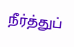நீர்த்துப்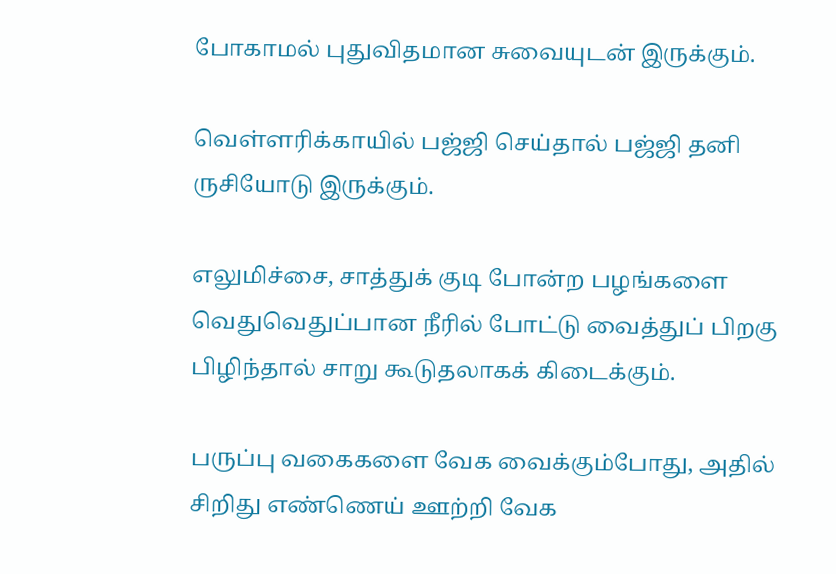போகாமல் புதுவிதமான சுவையுடன் இருக்கும்.

வெள்ளரிக்காயில் பஜ்ஜி செய்தால் பஜ்ஜி தனி ருசியோடு இருக்கும்.

எலுமிச்சை, சாத்துக் குடி போன்ற பழங்களை வெதுவெதுப்பான நீரில் போட்டு வைத்துப் பிறகு பிழிந்தால் சாறு கூடுதலாகக் கிடைக்கும்.

பருப்பு வகைகளை வேக வைக்கும்போது, அதில் சிறிது எண்ணெய் ஊற்றி வேக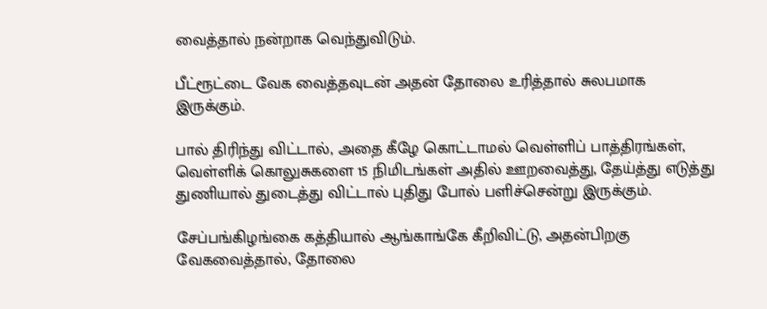வைத்தால் நன்றாக வெந்துவிடும்.

பீட்ரூட்டை வேக வைத்தவுடன் அதன் தோலை உரித்தால் சுலபமாக இருக்கும்.

பால் திரிந்து விட்டால், அதை கீழே கொட்டாமல் வெள்ளிப் பாத்திரங்கள், வெள்ளிக் கொலுசுகளை 15 நிமிடங்கள் அதில் ஊறவைத்து, தேய்த்து எடுத்து துணியால் துடைத்து விட்டால் புதிது போல் பளிச்சென்று இருக்கும்.

சேப்பங்கிழங்கை கத்தியால் ஆங்காங்கே கீறிவிட்டு, அதன்பிறகு வேகவைத்தால், தோலை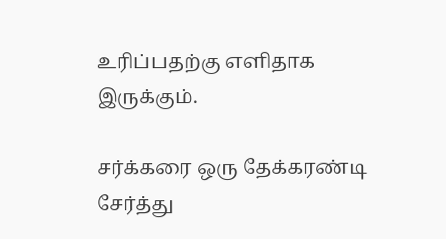உரிப்பதற்கு எளிதாக இருக்கும்.

சர்க்கரை ஒரு தேக்கரண்டி சேர்த்து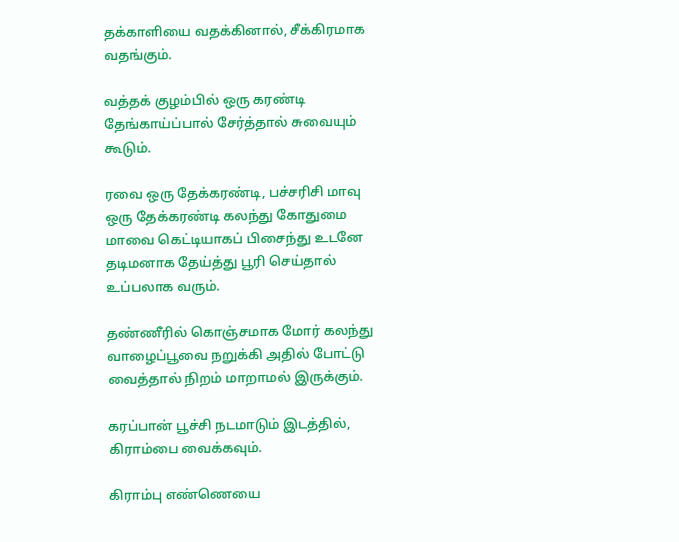தக்காளியை வதக்கினால், சீக்கிரமாக வதங்கும்.

வத்தக் குழம்பில் ஒரு கரண்டி தேங்காய்ப்பால் சேர்த்தால் சுவையும் கூடும்.

ரவை ஒரு தேக்கரண்டி, பச்சரிசி மாவு ஒரு தேக்கரண்டி கலந்து கோதுமை மாவை கெட்டியாகப் பிசைந்து உடனே தடிமனாக தேய்த்து பூரி செய்தால் உப்பலாக வரும்.

தண்ணீரில் கொஞ்சமாக மோர் கலந்து வாழைப்பூவை நறுக்கி அதில் போட்டு வைத்தால் நிறம் மாறாமல் இருக்கும்.

கரப்பான் பூச்சி நடமாடும் இடத்தில், கிராம்பை வைக்கவும்.

கிராம்பு எண்ணெயை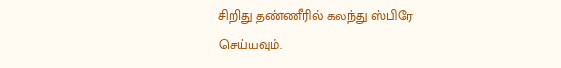சிறிது தண்ணீரில் கலந்து ஸ்பிரே செய்யவும்.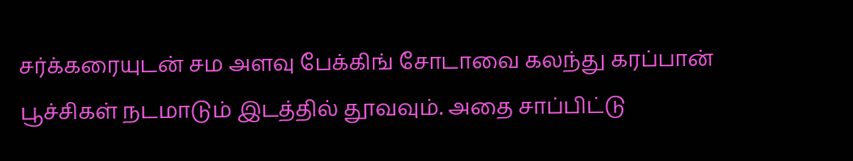சர்க்கரையுடன் சம அளவு பேக்கிங் சோடாவை கலந்து கரப்பான் பூச்சிகள் நடமாடும் இடத்தில் தூவவும். அதை சாப்பிட்டு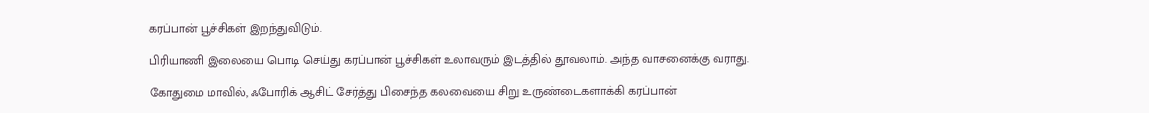கரப்பான் பூச்சிகள் இறந்துவிடும்.

பிரியாணி இலையை பொடி செய்து கரப்பான் பூச்சிகள் உலாவரும் இடத்தில் தூவலாம். அந்த வாசனைக்கு வராது.

கோதுமை மாவில், ஃபோரிக் ஆசிட் சேர்த்து பிசைந்த கலவையை சிறு உருண்டைகளாக்கி கரப்பான்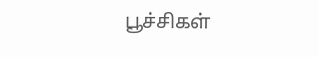பூச்சிகள்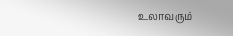உலாவரும்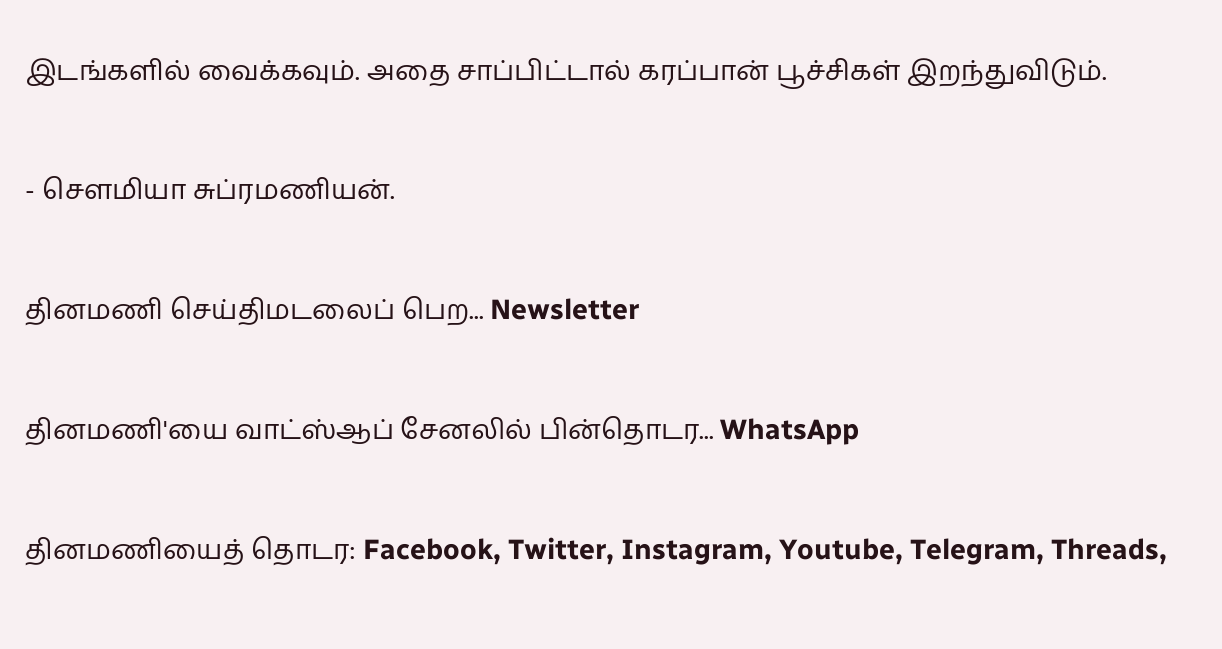இடங்களில் வைக்கவும். அதை சாப்பிட்டால் கரப்பான் பூச்சிகள் இறந்துவிடும்.

- சௌமியா சுப்ரமணியன்.

தினமணி செய்திமடலைப் பெற... Newsletter

தினமணி'யை வாட்ஸ்ஆப் சேனலில் பின்தொடர... WhatsApp

தினமணியைத் தொடர: Facebook, Twitter, Instagram, Youtube, Telegram, Threads,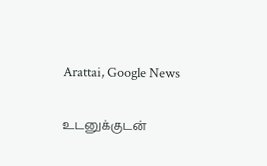Arattai, Google News

உடனுக்குடன்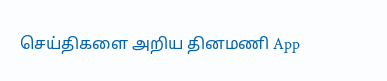செய்திகளை அறிய தினமணி App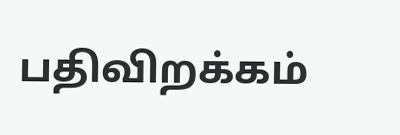பதிவிறக்கம்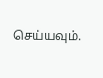செய்யவும்.